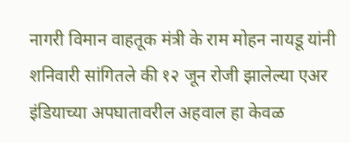नागरी विमान वाहतूक मंत्री के राम मोहन नायडू यांनी शनिवारी सांगितले की १२ जून रोजी झालेल्या एअर इंडियाच्या अपघातावरील अहवाल हा केवळ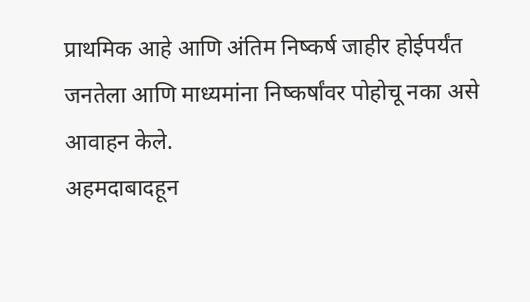प्राथमिक आहे आणि अंतिम निष्कर्ष जाहीर होईपर्यंत जनतेला आणि माध्यमांना निष्कर्षांवर पोहोचू नका असे आवाहन केले.
अहमदाबादहून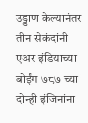उड्डाण केल्यानंतर तीन सेकंदांनी एअर इंडियाच्या बोईंग ७८७ च्या दोन्ही इंजिनांना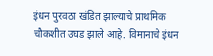इंधन पुरवठा खंडित झाल्याचे प्राथमिक चौकशीत उघड झाले आहे. विमानाचे इंधन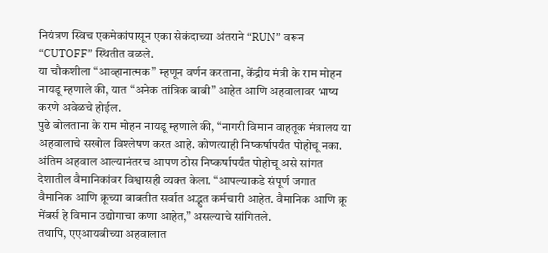नियंत्रण स्विच एकमेकांपासून एका सेकंदाच्या अंतराने “RUN” वरून “CUTOFF” स्थितीत वळले.
या चौकशीला “आव्हानात्मक” म्हणून वर्णन करताना, केंद्रीय मंत्री के राम मोहन नायडू म्हणाले की, यात “अनेक तांत्रिक बाबी” आहेत आणि अहवालावर भाष्य करणे अवेळचे होईल.
पुढे बोलताना के राम मोहन नायडू म्हणाले की, “नागरी विमान वाहतूक मंत्रालय या अहवालाचे सखोल विश्लेषण करत आहे. कोणत्याही निष्कर्षापर्यंत पोहोचू नका. अंतिम अहवाल आल्यानंतरच आपण ठोस निष्कर्षापर्यंत पोहोचू असे सांगत देशातील वैमानिकांवर विश्वासही व्यक्त केला. “आपल्याकडे संपूर्ण जगात वैमानिक आणि क्रूच्या बाबतीत सर्वात अद्भुत कर्मचारी आहेत. वैमानिक आणि क्रू मेंबर्स हे विमान उद्योगाचा कणा आहेत,” असल्याचे सांगितले.
तथापि, एएआयबीच्या अहवालात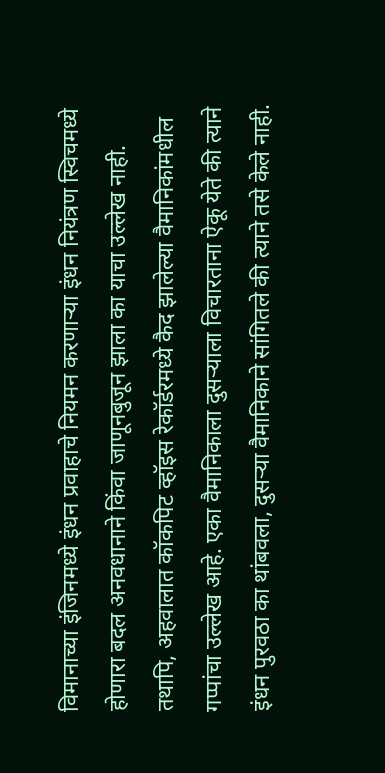विमानाच्या इंजिनमध्ये इंधन प्रवाहाचे नियमन करणाऱ्या इंधन नियंत्रण स्विचमध्ये होणारा बदल अनवधानाने किंवा जाणूनबुजून झाला का याचा उल्लेख नाही.
तथापि, अहवालात कॉकपिट व्हॉइस रेकॉर्डरमध्ये कैद झालेल्या वैमानिकांमधील गप्पांचा उल्लेख आहे. एका वैमानिकाला दुसऱ्याला विचारताना ऐकू येते की त्याने इंधन पुरवठा का थांबवला, दुसऱ्या वैमानिकाने सांगितले की त्याने तसे केले नाही.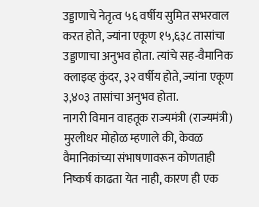उड्डाणाचे नेतृत्व ५६ वर्षीय सुमित सभरवाल करत होते, ज्यांना एकूण १५,६३८ तासांचा उड्डाणाचा अनुभव होता. त्यांचे सह-वैमानिक क्लाइव्ह कुंदर, ३२ वर्षीय होते, ज्यांना एकूण ३,४०३ तासांचा अनुभव होता.
नागरी विमान वाहतूक राज्यमंत्री (राज्यमंत्री) मुरलीधर मोहोळ म्हणाले की, केवळ वैमानिकांच्या संभाषणावरून कोणताही निष्कर्ष काढता येत नाही, कारण ही एक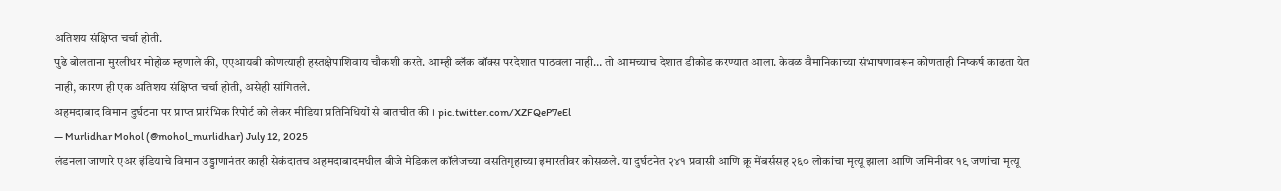अतिशय संक्षिप्त चर्चा होती.
पुढे बोलताना मुरलीधर मोहोळ म्हणाले की, एएआयबी कोणत्याही हस्तक्षेपाशिवाय चौकशी करते. आम्ही ब्लॅक बॉक्स परदेशात पाठवला नाही… तो आमच्याच देशात डीकोड करण्यात आला. केवळ वैमानिकाच्या संभाषणावरून कोणताही निष्कर्ष काढता येत नाही, कारण ही एक अतिशय संक्षिप्त चर्चा होती, असेही सांगितले.
अहमदाबाद विमान दुर्घटना पर प्राप्त प्रारंभिक रिपोर्ट को लेकर मीडिया प्रतिनिधियों से बातचीत की । pic.twitter.com/XZFQeP7eEl
— Murlidhar Mohol (@mohol_murlidhar) July 12, 2025
लंडनला जाणारे एअर इंडियाचे विमान उड्डाणानंतर काही सेकंदातच अहमदाबादमधील बीजे मेडिकल कॉलेजच्या वसतिगृहाच्या इमारतीवर कोसळले. या दुर्घटनेत २४१ प्रवासी आणि क्रू मेंबर्ससह २६० लोकांचा मृत्यू झाला आणि जमिनीवर १९ जणांचा मृत्यू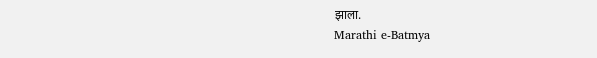झाला.
Marathi e-Batmya